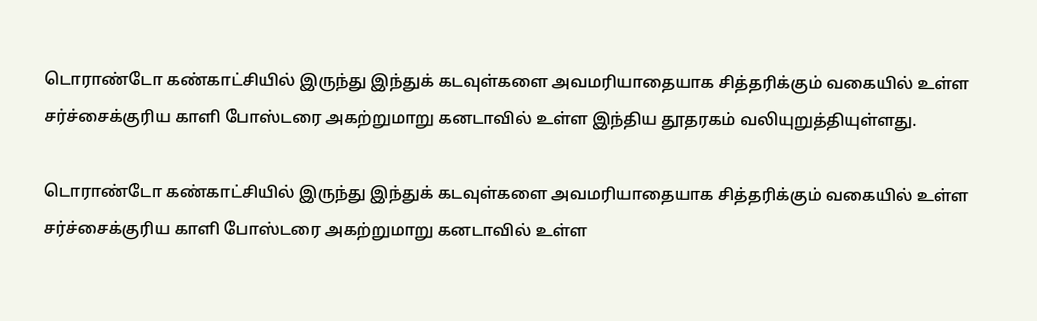டொராண்டோ கண்காட்சியில் இருந்து இந்துக் கடவுள்களை அவமரியாதையாக சித்தரிக்கும் வகையில் உள்ள சர்ச்சைக்குரிய காளி போஸ்டரை அகற்றுமாறு கனடாவில் உள்ள இந்திய தூதரகம் வலியுறுத்தியுள்ளது.

டொராண்டோ கண்காட்சியில் இருந்து இந்துக் கடவுள்களை அவமரியாதையாக சித்தரிக்கும் வகையில் உள்ள சர்ச்சைக்குரிய காளி போஸ்டரை அகற்றுமாறு கனடாவில் உள்ள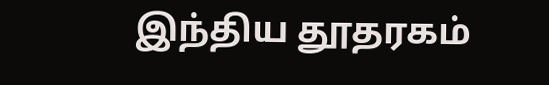இந்திய தூதரகம்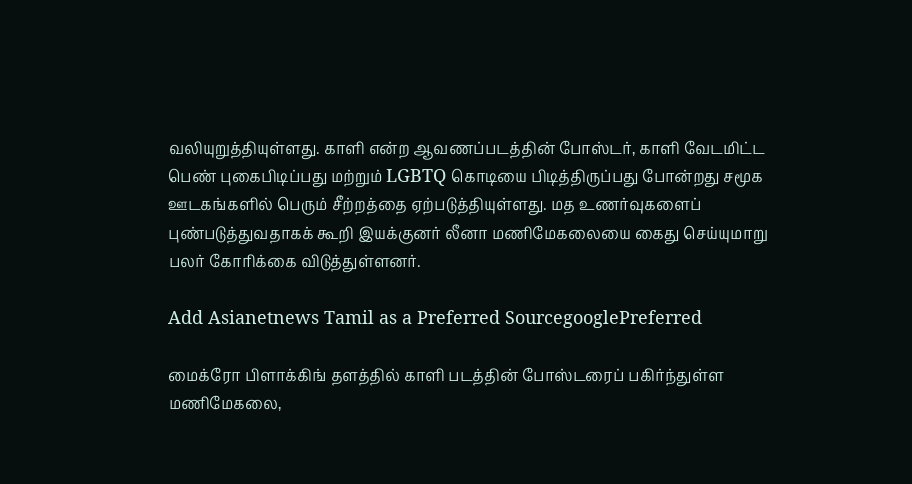வலியுறுத்தியுள்ளது. காளி என்ற ஆவணப்படத்தின் போஸ்டர், காளி வேடமிட்ட பெண் புகைபிடிப்பது மற்றும் LGBTQ கொடியை பிடித்திருப்பது போன்றது சமூக ஊடகங்களில் பெரும் சீற்றத்தை ஏற்படுத்தியுள்ளது. மத உணர்வுகளைப் புண்படுத்துவதாகக் கூறி இயக்குனர் லீனா மணிமேகலையை கைது செய்யுமாறு பலர் கோரிக்கை விடுத்துள்ளனர்.

Add Asianetnews Tamil as a Preferred SourcegooglePreferred

மைக்ரோ பிளாக்கிங் தளத்தில் காளி படத்தின் போஸ்டரைப் பகிர்ந்துள்ள மணிமேகலை,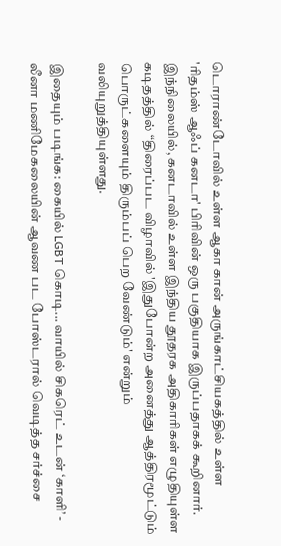டொராண்டோவில் உள்ள ஆகா கான் அருங்காட்சியகத்தில் உள்ள 'ரிதம்ஸ் ஆஃப் கனடா' பிரிவின் ஒரு பகுதியாக இருப்பதாகக் கூறினார். இந்நிலையில், கனடாவில் உள்ள இந்திய தூதரக அதிகாரிகள் எழுதியுள்ள கடிதத்தில் “திரைப்பட விழாவில் 'இதுபோன்ற அனைத்து ஆத்திரமூட்டும் பொருட்களையும் திரும்பப் பெற வேண்டும்' என்றும் வலியுறுத்தியுள்ளது.

இதையும் படிங்க: கையில் LGBT கொடி... வாயில் சிகரெட் உடன் ‘காளி’ - லீனா மணிமேகலையின் ஆவண பட போஸ்டரால் வெடித்த சர்ச்சை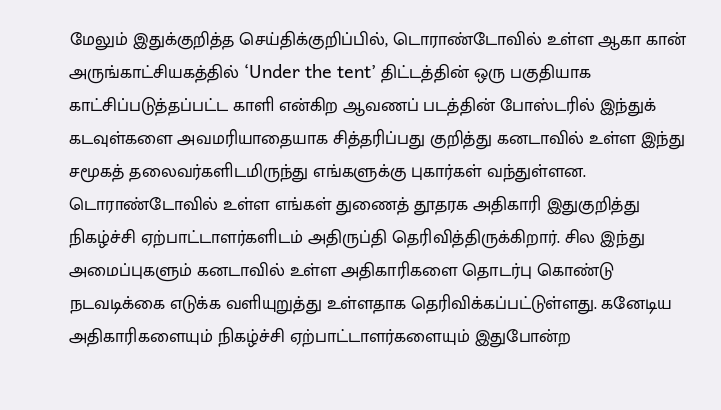மேலும் இதுக்குறித்த செய்திக்குறிப்பில், டொராண்டோவில் உள்ள ஆகா கான் அருங்காட்சியகத்தில் ‘Under the tent’ திட்டத்தின் ஒரு பகுதியாக காட்சிப்படுத்தப்பட்ட காளி என்கிற ஆவணப் படத்தின் போஸ்டரில் இந்துக் கடவுள்களை அவமரியாதையாக சித்தரிப்பது குறித்து கனடாவில் உள்ள இந்து சமூகத் தலைவர்களிடமிருந்து எங்களுக்கு புகார்கள் வந்துள்ளன. டொராண்டோவில் உள்ள எங்கள் துணைத் தூதரக அதிகாரி இதுகுறித்து நிகழ்ச்சி ஏற்பாட்டாளர்களிடம் அதிருப்தி தெரிவித்திருக்கிறார். சில இந்து அமைப்புகளும் கனடாவில் உள்ள அதிகாரிகளை தொடர்பு கொண்டு நடவடிக்கை எடுக்க வளியுறுத்து உள்ளதாக தெரிவிக்கப்பட்டுள்ளது. கனேடிய அதிகாரிகளையும் நிகழ்ச்சி ஏற்பாட்டாளர்களையும் இதுபோன்ற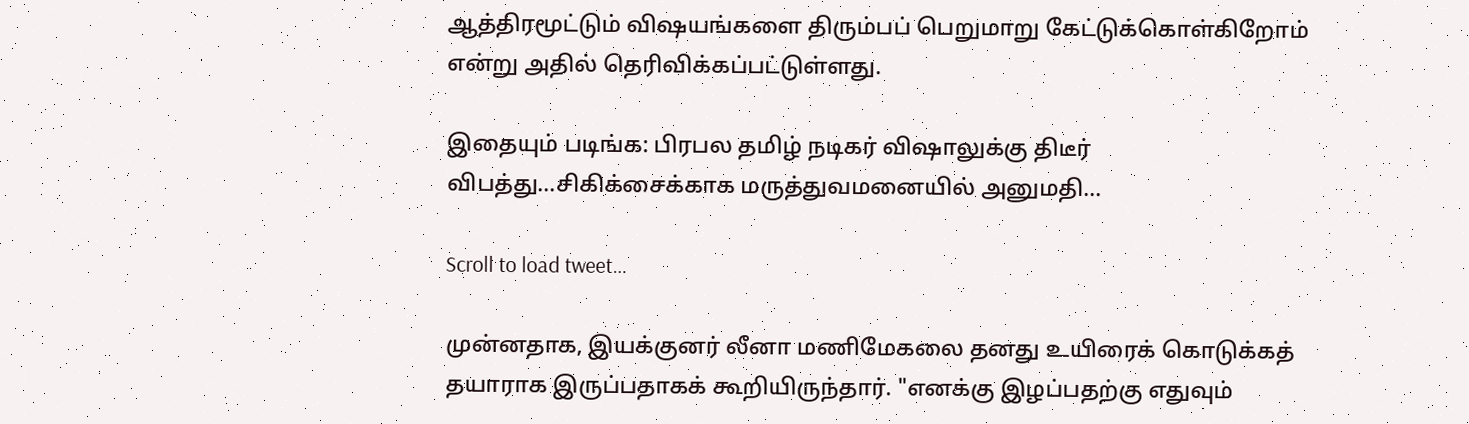ஆத்திரமூட்டும் விஷயங்களை திரும்பப் பெறுமாறு கேட்டுக்கொள்கிறோம் என்று அதில் தெரிவிக்கப்பட்டுள்ளது.

இதையும் படிங்க: பிரபல தமிழ் நடிகர் விஷாலுக்கு திடீர் விபத்து...சிகிக்சைக்காக மருத்துவமனையில் அனுமதி...

Scroll to load tweet…

முன்னதாக, இயக்குனர் லீனா மணிமேகலை தனது உயிரைக் கொடுக்கத் தயாராக இருப்பதாகக் கூறியிருந்தார். "எனக்கு இழப்பதற்கு எதுவும்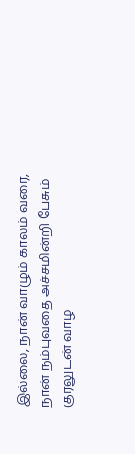இல்லை, நான் வாழும் காலம் வரை, நான் நம்புவதை அச்சமின்றி பேசும் குரலுடன் வாழ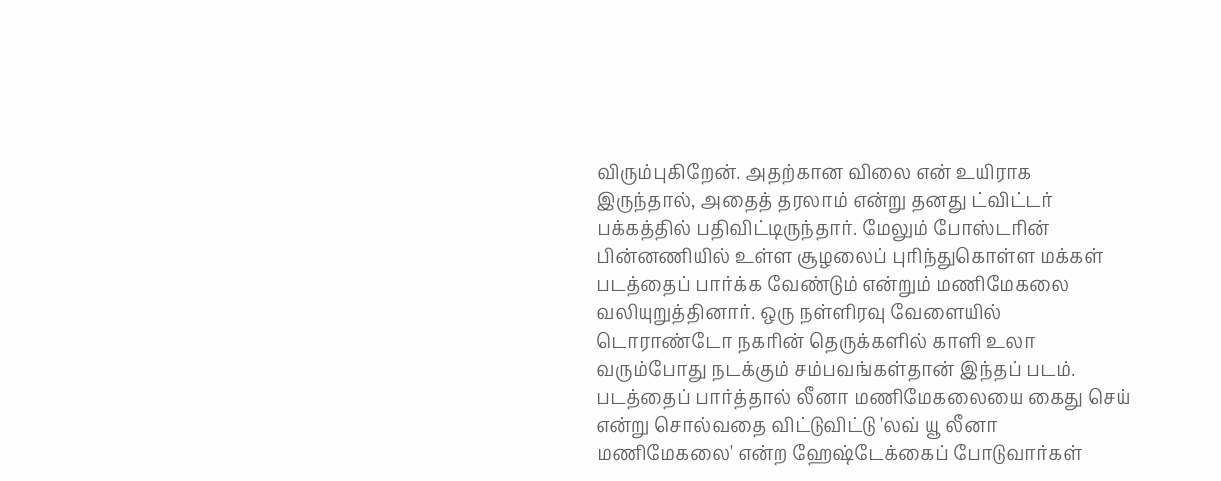விரும்புகிறேன். அதற்கான விலை என் உயிராக இருந்தால், அதைத் தரலாம் என்று தனது ட்விட்டர் பக்கத்தில் பதிவிட்டிருந்தார். மேலும் போஸ்டரின் பின்னணியில் உள்ள சூழலைப் புரிந்துகொள்ள மக்கள் படத்தைப் பார்க்க வேண்டும் என்றும் மணிமேகலை வலியுறுத்தினார். ஒரு நள்ளிரவு வேளையில் டொராண்டோ நகரின் தெருக்களில் காளி உலா வரும்போது நடக்கும் சம்பவங்கள்தான் இந்தப் படம். படத்தைப் பார்த்தால் லீனா மணிமேகலையை கைது செய் என்று சொல்வதை விட்டுவிட்டு 'லவ் யூ லீனா மணிமேகலை' என்ற ஹேஷ்டேக்கைப் போடுவார்கள்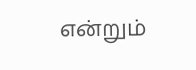என்றும்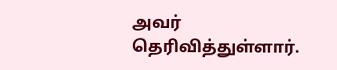அவர் தெரிவித்துள்ளார்.